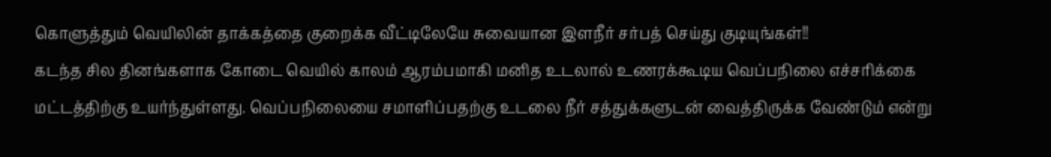கொளுத்தும் வெயிலின் தாக்கத்தை குறைக்க வீட்டிலேயே சுவையான இளநீர் சர்பத் செய்து குடியுங்கள்!!
கடந்த சில தினங்களாக கோடை வெயில் காலம் ஆரம்பமாகி மனித உடலால் உணரக்கூடிய வெப்பநிலை எச்சரிக்கை மட்டத்திற்கு உயர்ந்துள்ளது. வெப்பநிலையை சமாளிப்பதற்கு உடலை நீர் சத்துக்களுடன் வைத்திருக்க வேண்டும் என்று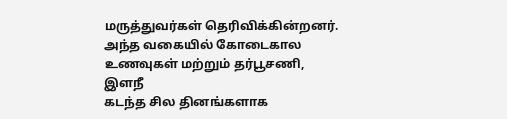மருத்துவர்கள் தெரிவிக்கின்றனர். அந்த வகையில் கோடைகால உணவுகள் மற்றும் தர்பூசணி, இளநீ
கடந்த சில தினங்களாக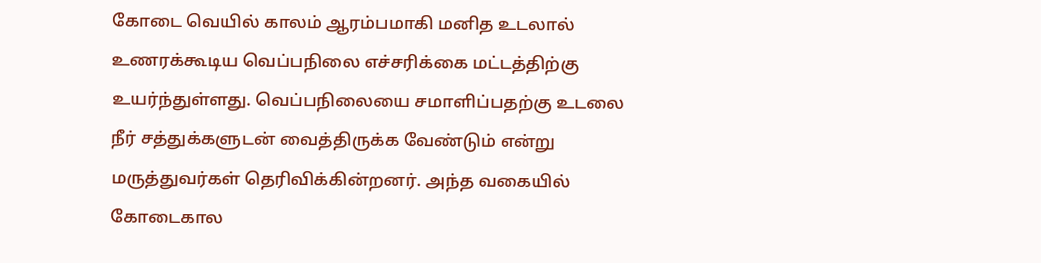கோடை வெயில் காலம் ஆரம்பமாகி மனித உடலால் உணரக்கூடிய வெப்பநிலை எச்சரிக்கை மட்டத்திற்கு உயர்ந்துள்ளது. வெப்பநிலையை சமாளிப்பதற்கு உடலை நீர் சத்துக்களுடன் வைத்திருக்க வேண்டும் என்று மருத்துவர்கள் தெரிவிக்கின்றனர். அந்த வகையில் கோடைகால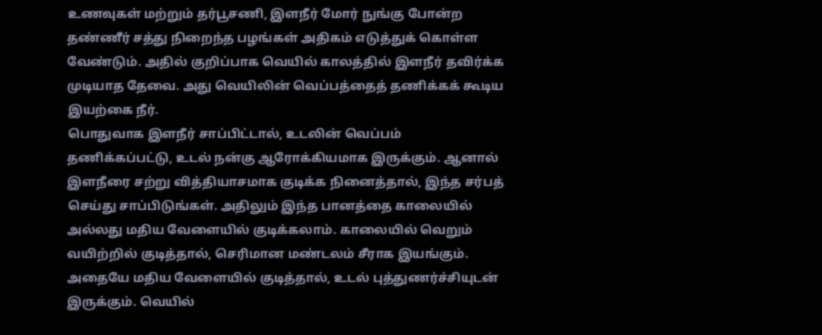உணவுகள் மற்றும் தர்பூசணி, இளநீர் மோர் நுங்கு போன்ற தண்ணீர் சத்து நிறைந்த பழங்கள் அதிகம் எடுத்துக் கொள்ள வேண்டும். அதில் குறிப்பாக வெயில் காலத்தில் இளநீர் தவிர்க்க முடியாத தேவை. அது வெயிலின் வெப்பத்தைத் தணிக்கக் கூடிய இயற்கை நீர்.
பொதுவாக இளநீர் சாப்பிட்டால், உடலின் வெப்பம் தணிக்கப்பட்டு, உடல் நன்கு ஆரோக்கியமாக இருக்கும். ஆனால் இளநீரை சற்று வித்தியாசமாக குடிக்க நினைத்தால், இந்த சர்பத் செய்து சாப்பிடுங்கள். அதிலும் இந்த பானத்தை காலையில் அல்லது மதிய வேளையில் குடிக்கலாம். காலையில் வெறும் வயிற்றில் குடித்தால், செரிமான மண்டலம் சீராக இயங்கும். அதையே மதிய வேளையில் குடித்தால், உடல் புத்துணர்ச்சியுடன் இருக்கும். வெயில்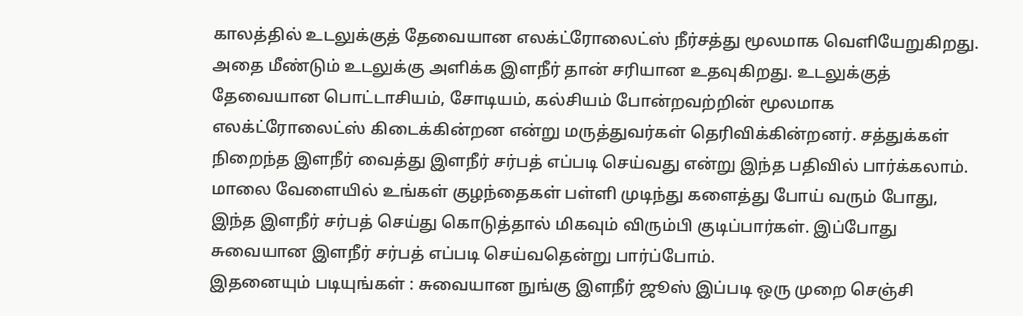காலத்தில் உடலுக்குத் தேவையான எலக்ட்ரோலைட்ஸ் நீர்சத்து மூலமாக வெளியேறுகிறது.
அதை மீண்டும் உடலுக்கு அளிக்க இளநீர் தான் சரியான உதவுகிறது. உடலுக்குத் தேவையான பொட்டாசியம், சோடியம், கல்சியம் போன்றவற்றின் மூலமாக எலக்ட்ரோலைட்ஸ் கிடைக்கின்றன என்று மருத்துவர்கள் தெரிவிக்கின்றனர். சத்துக்கள் நிறைந்த இளநீர் வைத்து இளநீர் சர்பத் எப்படி செய்வது என்று இந்த பதிவில் பார்க்கலாம். மாலை வேளையில் உங்கள் குழந்தைகள் பள்ளி முடிந்து களைத்து போய் வரும் போது, இந்த இளநீர் சர்பத் செய்து கொடுத்தால் மிகவும் விரும்பி குடிப்பார்கள். இப்போது சுவையான இளநீர் சர்பத் எப்படி செய்வதென்று பார்ப்போம்.
இதனையும் படியுங்கள் : சுவையான நுங்கு இளநீர் ஜூஸ் இப்படி ஒரு முறை செஞ்சி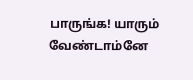பாருங்க! யாரும் வேண்டாம்னே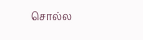சொல்ல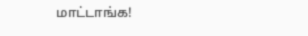மாட்டாங்க!